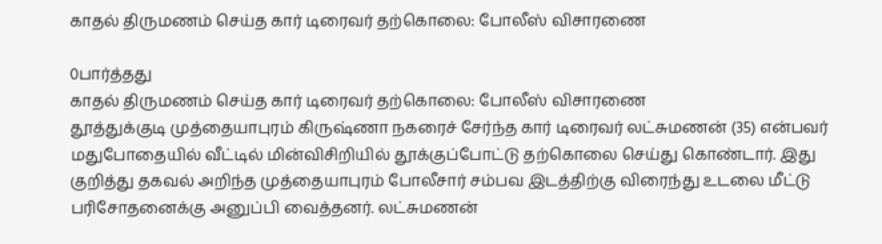காதல் திருமணம் செய்த கார் டிரைவர் தற்கொலை: போலீஸ் விசாரணை

0பார்த்தது
காதல் திருமணம் செய்த கார் டிரைவர் தற்கொலை: போலீஸ் விசாரணை
தூத்துக்குடி முத்தையாபுரம் கிருஷ்ணா நகரைச் சேர்ந்த கார் டிரைவர் லட்சுமணன் (35) என்பவர் மதுபோதையில் வீட்டில் மின்விசிறியில் தூக்குப்போட்டு தற்கொலை செய்து கொண்டார். இது குறித்து தகவல் அறிந்த முத்தையாபுரம் போலீசார் சம்பவ இடத்திற்கு விரைந்து உடலை மீட்டு பரிசோதனைக்கு அனுப்பி வைத்தனர். லட்சுமணன்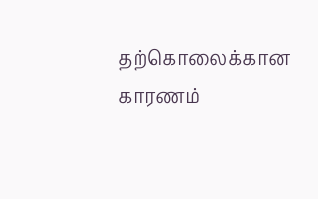தற்கொலைக்கான காரணம்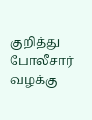குறித்து போலீசார் வழக்கு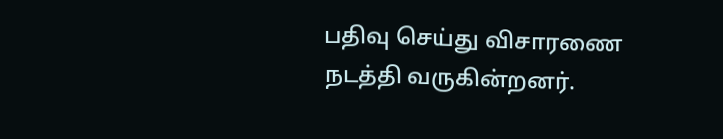பதிவு செய்து விசாரணை நடத்தி வருகின்றனர்.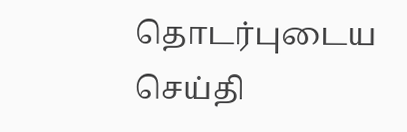தொடர்புடைய செய்தி